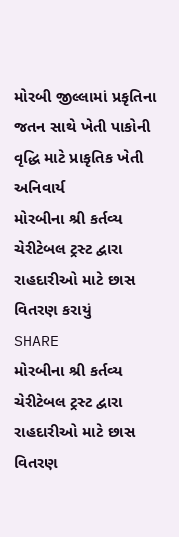મોરબી જીલ્લામાં પ્રકૃતિના જતન સાથે ખેતી પાકોની વૃદ્ધિ માટે પ્રાકૃતિક ખેતી અનિવાર્ય
મોરબીના શ્રી કર્તવ્ય ચેરીટેબલ ટ્રસ્ટ દ્વારા રાહદારીઓ માટે છાસ વિતરણ કરાયું
SHARE
મોરબીના શ્રી કર્તવ્ય ચેરીટેબલ ટ્રસ્ટ દ્વારા રાહદારીઓ માટે છાસ વિતરણ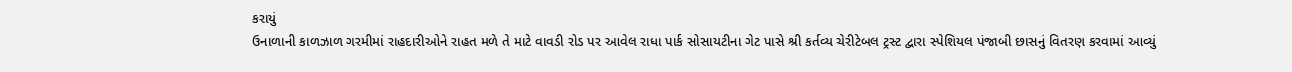કરાયું
ઉનાળાની કાળઝાળ ગરમીમાં રાહદારીઓને રાહત મળે તે માટે વાવડી રોડ પર આવેલ રાધા પાર્ક સોસાયટીના ગેટ પાસે શ્રી કર્તવ્ય ચેરીટેબલ ટ્રસ્ટ દ્વારા સ્પેશિયલ પંજાબી છાસનું વિતરણ કરવામાં આવ્યું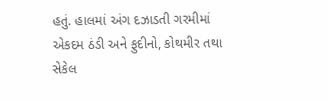હતું. હાલમાં અંગ દઝાડતી ગરમીમાં એકદમ ઠંડી અને ફુદીનો, કોથમીર તથા સેકેલ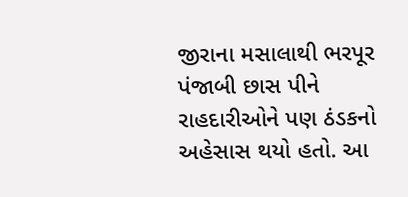જીરાના મસાલાથી ભરપૂર પંજાબી છાસ પીને રાહદારીઓને પણ ઠંડકનો અહેસાસ થયો હતો. આ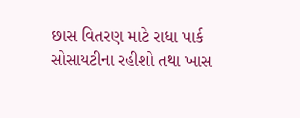છાસ વિતરણ માટે રાધા પાર્ક સોસાયટીના રહીશો તથા ખાસ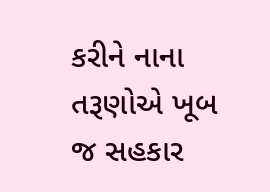કરીને નાના તરૂણોએ ખૂબ જ સહકાર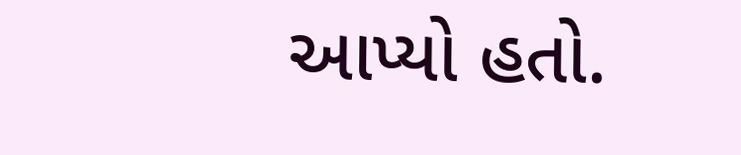આપ્યો હતો.